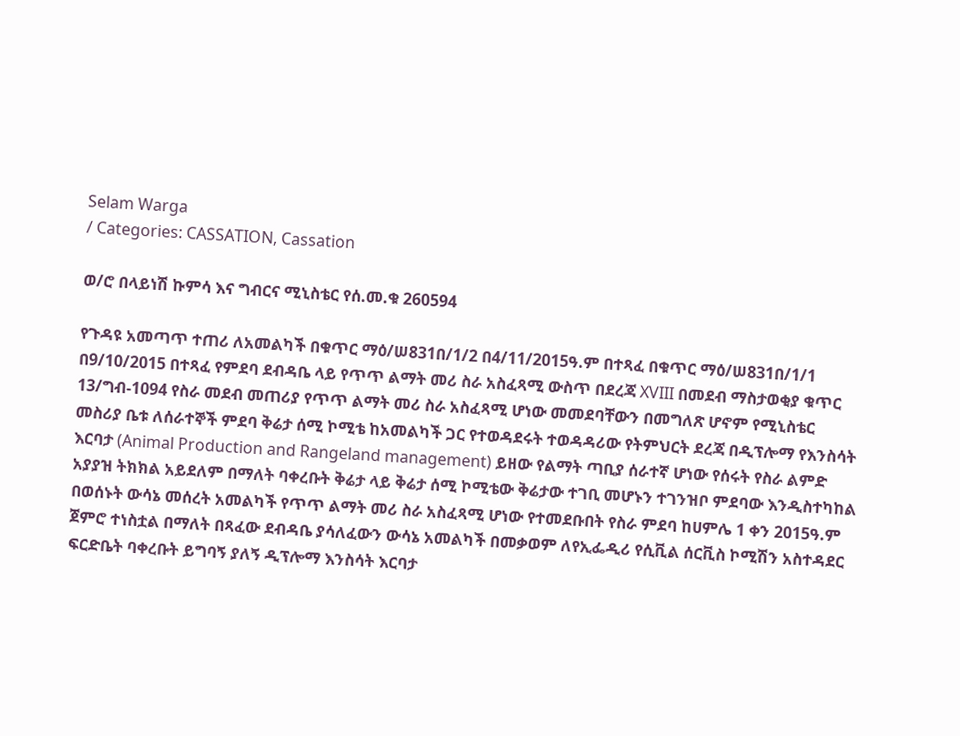Selam Warga
/ Categories: CASSATION, Cassation

ወ/ሮ በላይነሽ ኩምሳ እና ግብርና ሚኒስቴር የሰ.መ.ቁ 260594

የጉዳዩ አመጣጥ ተጠሪ ለአመልካች በቁጥር ማዕ/ሠ831በ/1/2 በ4/11/2015ዓ.ም በተጻፈ በቁጥር ማዕ/ሠ831በ/1/1 በ9/10/2015 በተጻፈ የምደባ ደብዳቤ ላይ የጥጥ ልማት መሪ ስራ አስፈጻሚ ውስጥ በደረጃ XVIII በመደብ ማስታወቂያ ቁጥር 13/ግብ-1094 የስራ መደብ መጠሪያ የጥጥ ልማት መሪ ስራ አስፈጻሚ ሆነው መመደባቸውን በመግለጽ ሆኖም የሚኒስቴር መስሪያ ቤቱ ለሰራተኞች ምደባ ቅሬታ ሰሚ ኮሚቴ ከአመልካች ጋር የተወዳደሩት ተወዳዳሪው የትምህርት ደረጃ በዲፕሎማ የእንስሳት እርባታ (Animal Production and Rangeland management) ይዘው የልማት ጣቢያ ሰራተኛ ሆነው የሰሩት የስራ ልምድ አያያዝ ትክክል አይደለም በማለት ባቀረቡት ቅሬታ ላይ ቅሬታ ሰሚ ኮሚቴው ቅሬታው ተገቢ መሆኑን ተገንዝቦ ምደባው እንዲስተካከል በወሰኑት ውሳኔ መሰረት አመልካች የጥጥ ልማት መሪ ስራ አስፈጻሚ ሆነው የተመደቡበት የስራ ምደባ ከሀምሌ 1 ቀን 2015ዓ.ም ጀምሮ ተነስቷል በማለት በጻፈው ደብዳቤ ያሳለፈውን ውሳኔ አመልካች በመቃወም ለየኢፌዲሪ የሲቪል ሰርቪስ ኮሚሽን አስተዳደር ፍርድቤት ባቀረቡት ይግባኝ ያለኝ ዲፕሎማ እንስሳት እርባታ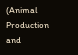(Animal Production and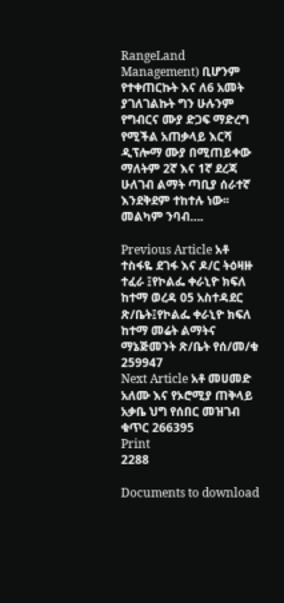RangeLand Management) ቢሆንም የተቀጠርኩት እና ለ6 አመት ያገለገልኩት ግን ሁሉንም የግብርና ሙያ ድጋፍ ማድረግ የሚችል አጠቃላይ እርሻ ዲፕሎማ ሙያ በሚጠይቀው ማለትም 2ኛ እና 1ኛ ደረጃ ሁለገብ ልማት ጣቢያ ሰራተኛ እንደቅደም ተከተሉ ነው፡፡መልካም ንባብ….

Previous Article አቶ ተስፋዬ ደገፋ እና ዶ/ር ትዕዛዙ ተፈራ ፤የኮልፌ ቀራኒዮ ክፍለ ከተማ ወረዳ 05 አስተዳደር ጽ/ቤት፤የኮልፌ ቀራኒዮ ክፍለ ከተማ መሬት ልማትና ማኔጅመንት ጽ/ቤት የሰ/መ/ቁ 259947
Next Article አቶ መሀመድ አለሙ እና የኦሮሚያ ጠቅላይ አቃቤ ህግ የሰበር መዝገብ ቁጥር 266395
Print
2288

Documents to download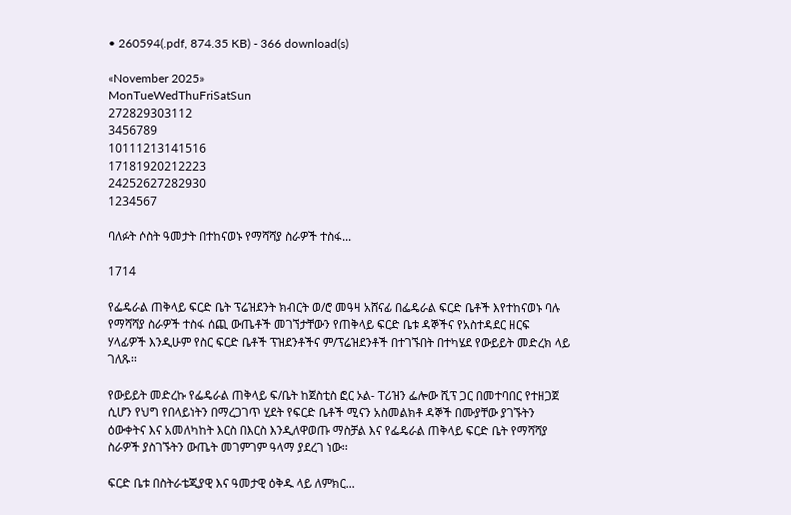• 260594(.pdf, 874.35 KB) - 366 download(s)

«November 2025»
MonTueWedThuFriSatSun
272829303112
3456789
10111213141516
17181920212223
24252627282930
1234567

ባለፉት ሶስት ዓመታት በተከናወኑ የማሻሻያ ስራዎች ተስፋ...

1714

የፌዴራል ጠቅላይ ፍርድ ቤት ፕሬዝደንት ክብርት ወ/ሮ መዓዛ አሸናፊ በፌዴራል ፍርድ ቤቶች እየተከናወኑ ባሉ የማሻሻያ ስራዎች ተስፋ ሰጪ ውጤቶች መገኘታቸውን የጠቅላይ ፍርድ ቤቱ ዳኞችና የአስተዳደር ዘርፍ ሃላፊዎች እንዲሁም የስር ፍርድ ቤቶች ፕዝደንቶችና ም/ፕሬዝደንቶች በተገኙበት በተካሄደ የውይይት መድረክ ላይ ገለጹ፡፡

የውይይት መድረኩ የፌዴራል ጠቅላይ ፍ/ቤት ከጀስቲስ ፎር ኦል- ፐሪዝን ፌሎው ሺፕ ጋር በመተባበር የተዘጋጀ ሲሆን የህግ የበላይነትን በማረጋገጥ ሂደት የፍርድ ቤቶች ሚናን አስመልክቶ ዳኞች በሙያቸው ያገኙትን ዕውቀትና እና አመለካከት እርስ በእርስ እንዲለዋወጡ ማስቻል እና የፌዴራል ጠቅላይ ፍርድ ቤት የማሻሻያ ስራዎች ያስገኙትን ውጤት መገምገም ዓላማ ያደረገ ነው፡፡

ፍርድ ቤቱ በስትራቴጂያዊ እና ዓመታዊ ዕቅዱ ላይ ለምክር...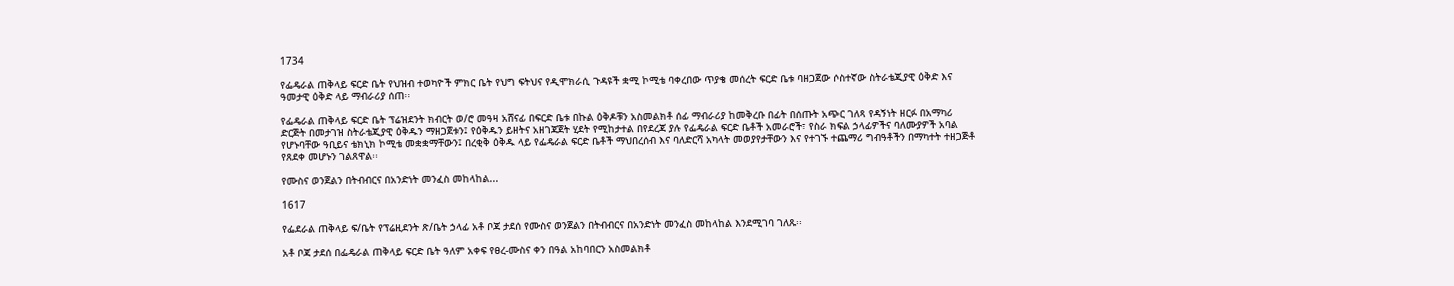1734

የፌዴራል ጠቅላይ ፍርድ ቤት የህዝብ ተወካዮች ምክር ቤት የህግ ፍትህና የዲሞክራሲ ጉዳዩች ቋሚ ኮሚቴ ባቀረበው ጥያቄ መሰረት ፍርድ ቤቱ ባዘጋጀው ሶስተኛው ስትራቴጂያዊ ዕቅድ እና ዓመታዊ ዕቅድ ላይ ማብራሪያ ሰጠ፡፡

የፌዴራል ጠቅላይ ፍርድ ቤት ፕሬዝደንት ክብርት ወ/ሮ መዓዛ አሸናፊ በፍርድ ቤቱ በኩል ዕቅዶቹን አስመልክቶ ሰፊ ማብራሪያ ከመቅረቡ በፊት በሰጡት አጭር ገለጻ የዳኝነት ዘርፉ በአማካሪ ድርጅት በመታገዝ ስትራቴጂያዊ ዕቅዱን ማዘጋጀቱን፤ የዕቅዱን ይዘትና አዘገጃጀት ሂደት የሚከታተል በየደረጃ ያሉ የፌዴራል ፍርድ ቤቶች አመራሮች፣ የስራ ክፍል ኃላፊዎችና ባለሙያዎች አባል የሆኑባቸው ዓቢይና ቴክኒክ ኮሚቴ መቋቋማቸውን፤ በረቂቅ ዕቅዱ ላይ የፌዴራል ፍርድ ቤቶች ማህበረሰብ እና ባለድርሻ አካላት መወያየታቸውን እና የተገኙ ተጨማሪ ግብዓቶችን በማካተት ተዘጋጅቶ የጸደቀ መሆኑን ገልጸዋል፡፡

የሙስና ወንጀልን በትብብርና በአንድነት መንፈስ መከላከል...

1617

የፌደራል ጠቅላይ ፍ/ቤት የፕሬዚደንት ጽ/ቤት ኃላፊ አቶ ቦጃ ታደሰ የሙስና ወንጀልን በትብብርና በአንድነት መንፈስ መከላከል እንደሚገባ ገለጹ፡፡

አቶ ቦጃ ታደሰ በፌዴራል ጠቅላይ ፍርድ ቤት ዓለም አቀፍ የፀረ-ሙስና ቀን በዓል አከባበርን አስመልክቶ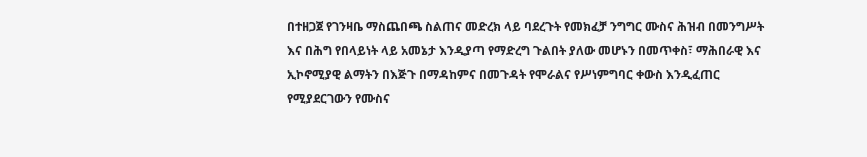በተዘጋጀ የገንዛቤ ማስጨበጫ ስልጠና መድረክ ላይ ባደረጉት የመክፈቻ ንግግር ሙስና ሕዝብ በመንግሥት እና በሕግ የበላይነት ላይ አመኔታ እንዲያጣ የማድረግ ጉልበት ያለው መሆኑን በመጥቀስ፣ ማሕበራዊ እና ኢኮኖሚያዊ ልማትን በእጅጉ በማዳከምና በመጉዳት የሞራልና የሥነምግባር ቀውስ እንዲፈጠር የሚያደርገውን የሙስና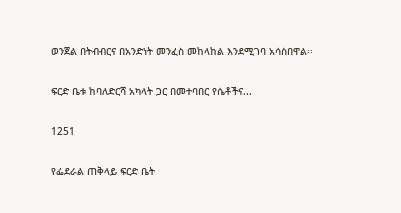ወንጀል በትብብርና በአንድነት መንፈስ መከላከል እንደሚገባ አሳስበዋል፡፡

ፍርድ ቤቱ ከባለድርሻ አካላት ጋር በመተባበር የሴቶችና...

1251

የፌደራል ጠቅላይ ፍርድ ቤት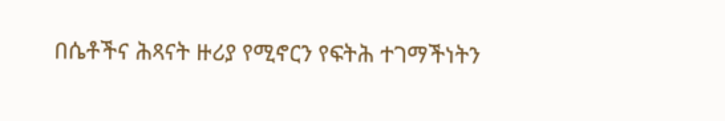በሴቶችና ሕጻናት ዙሪያ የሚኖርን የፍትሕ ተገማችነትን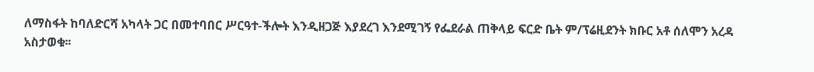ለማስፋት ከባለድርሻ አካላት ጋር በመተባበር ሥርዓተ-ችሎት እንዲዘጋጅ እያደረገ እንደሚገኝ የፌደራል ጠቅላይ ፍርድ ቤት ም/ፕሬዚደንት ክቡር አቶ ሰለሞን አረዳ አስታወቁ፡፡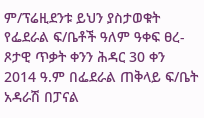ም/ፕሬዚደንቱ ይህን ያስታወቁት የፌደራል ፍ/ቤቶች ዓለም ዓቀፍ ፀረ-ጾታዊ ጥቃት ቀንን ሕዳር 30 ቀን 2014 ዓ.ም በፌደራል ጠቅላይ ፍ/ቤት አዳራሽ በፓናል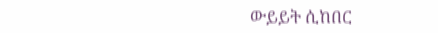ውይይት ሲከበር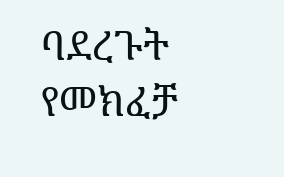ባደረጉት የመክፈቻ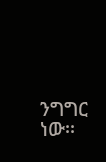ንግግር ነው፡፡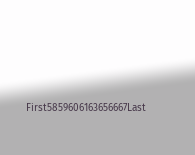First5859606163656667Last